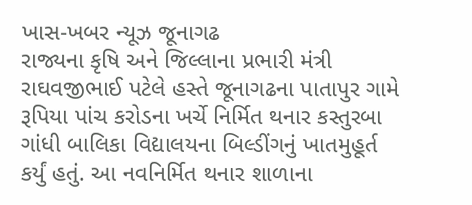ખાસ-ખબર ન્યૂઝ જૂનાગઢ
રાજ્યના કૃષિ અને જિલ્લાના પ્રભારી મંત્રી રાઘવજીભાઈ પટેલે હસ્તે જૂનાગઢના પાતાપુર ગામે રૂપિયા પાંચ કરોડના ખર્ચે નિર્મિત થનાર કસ્તુરબા ગાંધી બાલિકા વિદ્યાલયના બિલ્ડીંગનું ખાતમુહૂર્ત કર્યું હતું. આ નવનિર્મિત થનાર શાળાના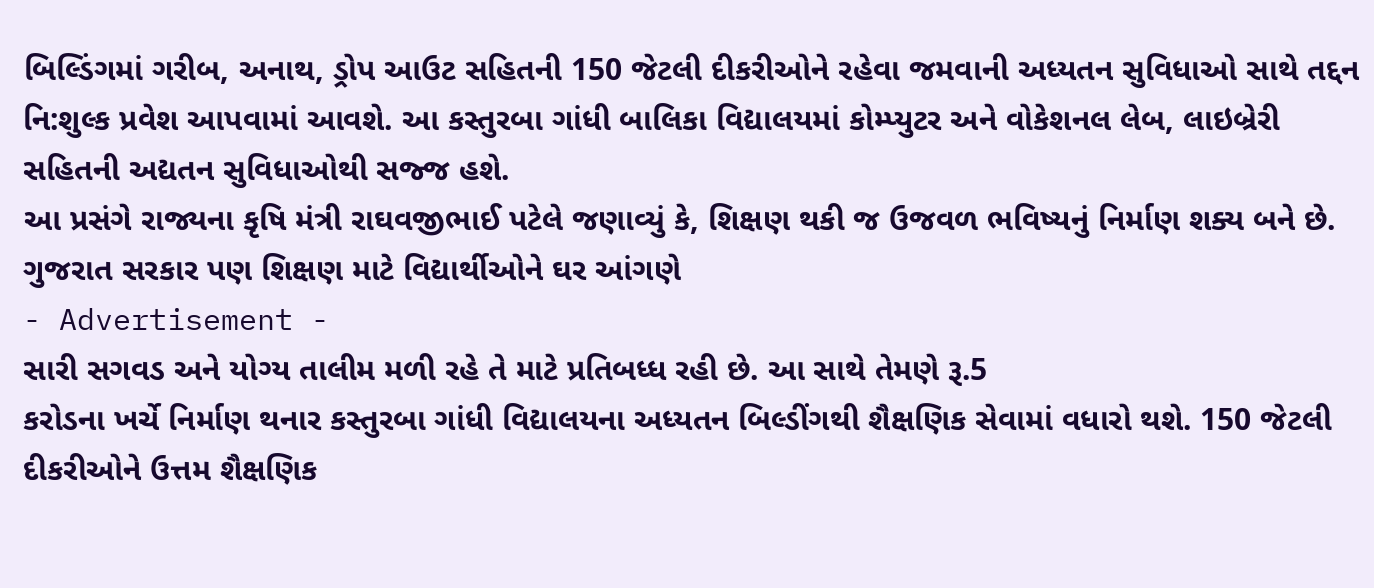બિલ્ડિંગમાં ગરીબ, અનાથ, ડ્રોપ આઉટ સહિતની 150 જેટલી દીકરીઓને રહેવા જમવાની અધ્યતન સુવિધાઓ સાથે તદ્દન નિ:શુલ્ક પ્રવેશ આપવામાં આવશે. આ કસ્તુરબા ગાંધી બાલિકા વિદ્યાલયમાં કોમ્પ્યુટર અને વોકેશનલ લેબ, લાઇબ્રેરી સહિતની અદ્યતન સુવિધાઓથી સજ્જ હશે.
આ પ્રસંગે રાજ્યના કૃષિ મંત્રી રાઘવજીભાઈ પટેલે જણાવ્યું કે, શિક્ષણ થકી જ ઉજવળ ભવિષ્યનું નિર્માણ શક્ય બને છે. ગુજરાત સરકાર પણ શિક્ષણ માટે વિદ્યાર્થીઓને ઘર આંગણે
- Advertisement -
સારી સગવડ અને યોગ્ય તાલીમ મળી રહે તે માટે પ્રતિબધ્ધ રહી છે. આ સાથે તેમણે રૂ.5
કરોડના ખર્ચે નિર્માણ થનાર કસ્તુરબા ગાંધી વિદ્યાલયના અધ્યતન બિલ્ડીંગથી શૈક્ષણિક સેવામાં વધારો થશે. 150 જેટલી દીકરીઓને ઉત્તમ શૈક્ષણિક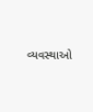વ્યવસ્થાઓ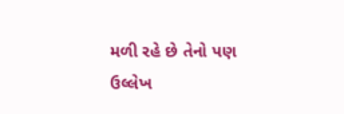મળી રહે છે તેનો પણ ઉલ્લેખ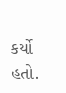કર્યો હતો.